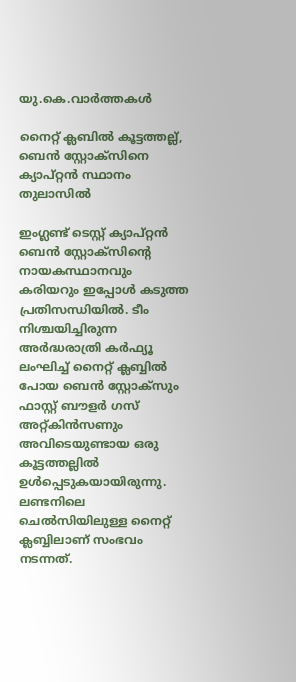യു.കെ.വാര്‍ത്തകള്‍

നൈറ്റ് ക്ലബില്‍ കൂട്ടത്തല്ല്, ബെന്‍ സ്റ്റോക്സിനെ ക്യാപ്റ്റന്‍ സ്ഥാനം തുലാസില്‍

ഇംഗ്ലണ്ട് ടെസ്റ്റ് ക്യാപ്റ്റന്‍ ബെന്‍ സ്റ്റോക്സിന്റെ നായകസ്ഥാനവും കരിയറും ഇപ്പോള്‍ കടുത്ത പ്രതിസന്ധിയില്‍. ടീം നിശ്ചയിച്ചിരുന്ന അര്‍ദ്ധരാത്രി കര്‍ഫ്യൂ ലംഘിച്ച് നൈറ്റ് ക്ലബ്ബില്‍ പോയ ബെന്‍ സ്റ്റോക്സും ഫാസ്റ്റ് ബൗളര്‍ ഗസ് അറ്റ്കിന്‍സണും അവിടെയുണ്ടായ ഒരു കൂട്ടത്തല്ലില്‍ ഉള്‍പ്പെടുകയായിരുന്നു. ലണ്ടനിലെ ചെല്‍സിയിലുള്ള നൈറ്റ് ക്ലബ്ബിലാണ് സംഭവം നടന്നത്.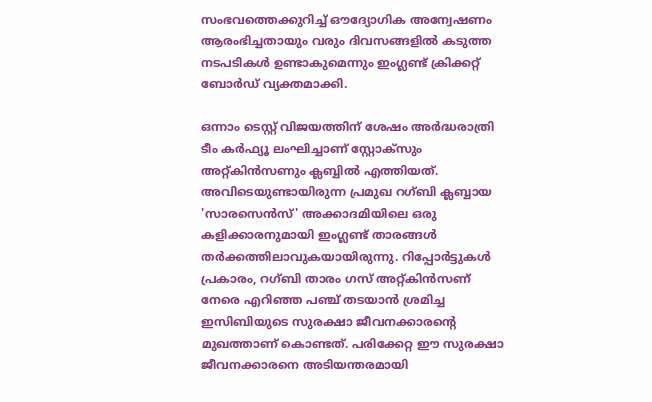സംഭവത്തെക്കുറിച്ച് ഔദ്യോഗിക അന്വേഷണം ആരംഭിച്ചതായും വരും ദിവസങ്ങളില്‍ കടുത്ത നടപടികള്‍ ഉണ്ടാകുമെന്നും ഇംഗ്ലണ്ട് ക്രിക്കറ്റ് ബോര്‍ഡ് വ്യക്തമാക്കി.

ഒന്നാം ടെസ്റ്റ് വിജയത്തിന് ശേഷം അര്‍ദ്ധരാത്രി ടീം കര്‍ഫ്യൂ ലംഘിച്ചാണ് സ്റ്റോക്സും അറ്റ്കിന്‍സണും ക്ലബ്ബില്‍ എത്തിയത്. അവിടെയുണ്ടായിരുന്ന പ്രമുഖ റഗ്ബി ക്ലബ്ബായ 'സാരസെന്‍സ്' അക്കാദമിയിലെ ഒരു കളിക്കാരനുമായി ഇംഗ്ലണ്ട് താരങ്ങള്‍ തര്‍ക്കത്തിലാവുകയായിരുന്നു. റിപ്പോര്‍ട്ടുകള്‍ പ്രകാരം, റഗ്ബി താരം ഗസ് അറ്റ്കിന്‍സണ് നേരെ എറിഞ്ഞ പഞ്ച് തടയാന്‍ ശ്രമിച്ച ഇസിബിയുടെ സുരക്ഷാ ജീവനക്കാരന്റെ മുഖത്താണ് കൊണ്ടത്. പരിക്കേറ്റ ഈ സുരക്ഷാ ജീവനക്കാരനെ അടിയന്തരമായി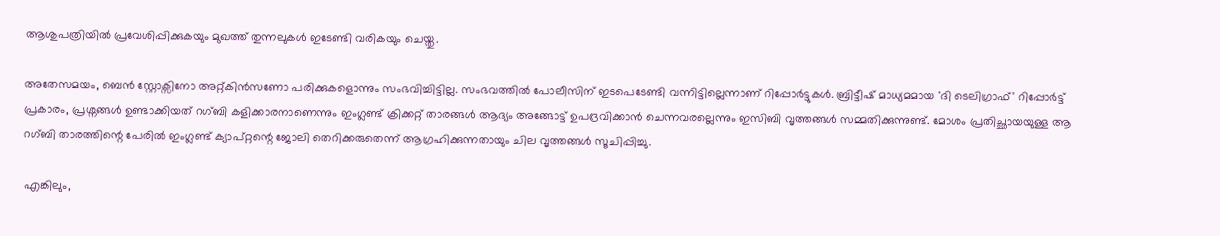ആശുപത്രിയില്‍ പ്രവേശിപ്പിക്കുകയും മുഖത്ത് തുന്നലുകള്‍ ഇടേണ്ടി വരികയും ചെയ്തു.

അതേസമയം, ബെന്‍ സ്റ്റോക്സിനോ അറ്റ്കിന്‍സണോ പരിക്കുകളൊന്നും സംഭവിച്ചിട്ടില്ല. സംഭവത്തില്‍ പോലീസിന് ഇടപെടേണ്ടി വന്നിട്ടില്ലെന്നാണ് റിപ്പോര്‍ട്ടുകള്‍. ബ്രിട്ടീഷ് മാധ്യമമായ 'ദി ടെലിഗ്രാഫ്' റിപ്പോര്‍ട്ട് പ്രകാരം, പ്രശ്നങ്ങള്‍ ഉണ്ടാക്കിയത് റഗ്ബി കളിക്കാരനാണെന്നും ഇംഗ്ലണ്ട് ക്രിക്കറ്റ് താരങ്ങള്‍ ആദ്യം അങ്ങോട്ട് ഉപദ്രവിക്കാന്‍ ചെന്നവരല്ലെന്നും ഇസിബി വൃത്തങ്ങള്‍ സമ്മതിക്കുന്നുണ്ട്. മോശം പ്രതിച്ഛായയുള്ള ആ റഗ്ബി താരത്തിന്റെ പേരില്‍ ഇംഗ്ലണ്ട് ക്യാപ്റ്റന്റെ ജോലി തെറിക്കരുതെന്ന് ആഗ്രഹിക്കുന്നതായും ചില വൃത്തങ്ങള്‍ സൂചിപ്പിച്ചു.

എങ്കിലും,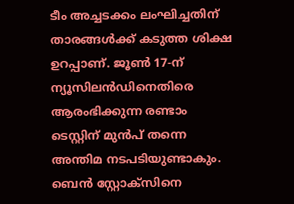ടീം അച്ചടക്കം ലംഘിച്ചതിന് താരങ്ങള്‍ക്ക് കടുത്ത ശിക്ഷ ഉറപ്പാണ്. ജൂണ്‍ 17-ന് ന്യൂസിലന്‍ഡിനെതിരെ ആരംഭിക്കുന്ന രണ്ടാം ടെസ്റ്റിന് മുന്‍പ് തന്നെ അന്തിമ നടപടിയുണ്ടാകും. ബെന്‍ സ്റ്റോക്സിനെ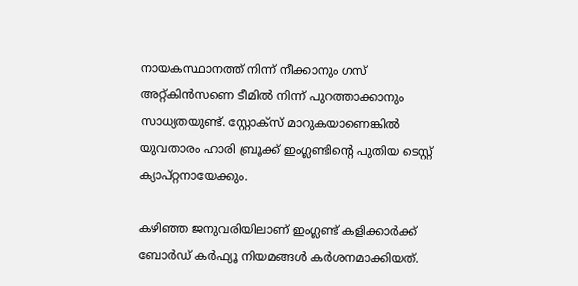നായകസ്ഥാനത്ത് നിന്ന് നീക്കാനും ഗസ് അറ്റ്കിന്‍സണെ ടീമില്‍ നിന്ന് പുറത്താക്കാനും സാധ്യതയുണ്ട്. സ്റ്റോക്സ് മാറുകയാണെങ്കില്‍ യുവതാരം ഹാരി ബ്രൂക്ക് ഇംഗ്ലണ്ടിന്റെ പുതിയ ടെസ്റ്റ് ക്യാപ്റ്റനായേക്കും.

കഴിഞ്ഞ ജനുവരിയിലാണ് ഇംഗ്ലണ്ട് കളിക്കാര്‍ക്ക് ബോര്‍ഡ് കര്‍ഫ്യൂ നിയമങ്ങള്‍ കര്‍ശനമാക്കിയത്.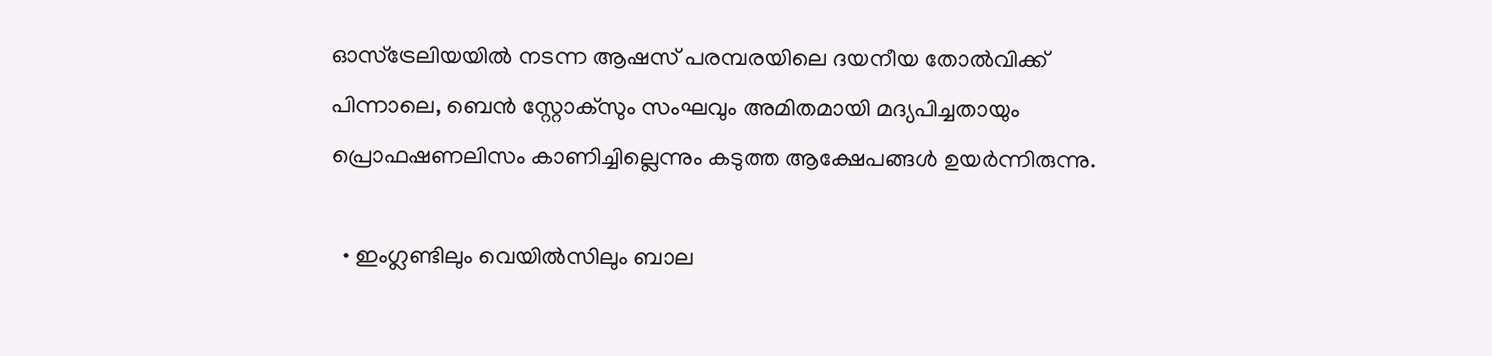ഓസ്‌ട്രേലിയയില്‍ നടന്ന ആഷസ് പരമ്പരയിലെ ദയനീയ തോല്‍വിക്ക് പിന്നാലെ, ബെന്‍ സ്റ്റോക്സും സംഘവും അമിതമായി മദ്യപിച്ചതായും പ്രൊഫഷണലിസം കാണിച്ചില്ലെന്നും കടുത്ത ആക്ഷേപങ്ങള്‍ ഉയര്‍ന്നിരുന്നു.

  • ഇംഗ്ലണ്ടിലും വെയില്‍സിലും ബാല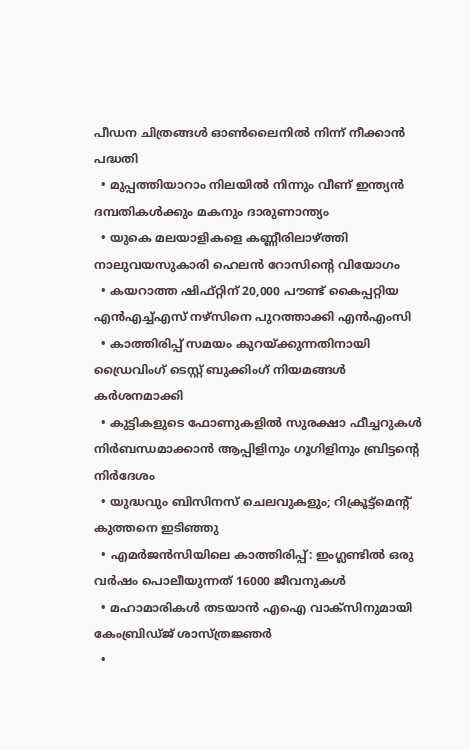പീഡന ചിത്രങ്ങള്‍ ഓണ്‍ലൈനില്‍ നിന്ന് നീക്കാന്‍ പദ്ധതി
  • മുപ്പത്തിയാറാം നിലയില്‍ നിന്നും വീണ് ഇന്ത്യന്‍ ദമ്പതികള്‍ക്കും മകനും ദാരുണാന്ത്യം
  • യുകെ മലയാളികളെ കണ്ണീരിലാഴ്ത്തി നാലുവയസുകാരി ഹെലന്‍ റോസിന്റെ വിയോഗം
  • കയറാത്ത ഷിഫ്റ്റിന് 20,000 പൗണ്ട് കൈപ്പറ്റിയ എന്‍എച്ച്എസ് നഴ്‌സിനെ പുറത്താക്കി എന്‍എംസി
  • കാത്തിരിപ്പ് സമയം കുറയ്ക്കുന്നതിനായി ഡ്രൈവിംഗ് ടെസ്റ്റ് ബുക്കിംഗ് നിയമങ്ങള്‍ കര്‍ശനമാക്കി
  • കുട്ടികളുടെ ഫോണുകളില്‍ സുരക്ഷാ ഫീച്ചറുകള്‍ നിര്‍ബന്ധമാക്കാന്‍ ആപ്പിളിനും ഗൂഗിളിനും ബ്രിട്ടന്റെ നിര്‍ദേശം
  • യുദ്ധവും ബിസിനസ് ചെലവുകളും; റിക്രൂട്ട്‌മെന്റ് കുത്തനെ ഇടിഞ്ഞു
  • എമര്‍ജന്‍സിയിലെ കാത്തിരിപ്പ്: ഇംഗ്ലണ്ടില്‍ ഒരു വര്‍ഷം പൊലീയുന്നത് 16000 ജീവനുകള്‍
  • മഹാമാരികള്‍ തടയാന്‍ എഐ വാക്‌സിനുമായി കേംബ്രിഡ്ജ് ശാസ്ത്രജ്ഞര്‍
  •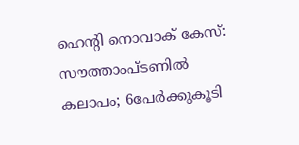ഹെന്റി നൊവാക് കേസ്: സൗത്താംപ്ടണില്‍ കലാപം; 6പേര്‍ക്കുകൂടി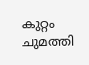കുറ്റം ചുമത്തി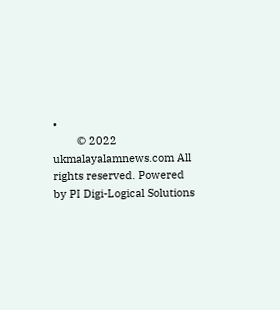•
        © 2022 ukmalayalamnews.com All rights reserved. Powered by PI Digi-Logical Solutions